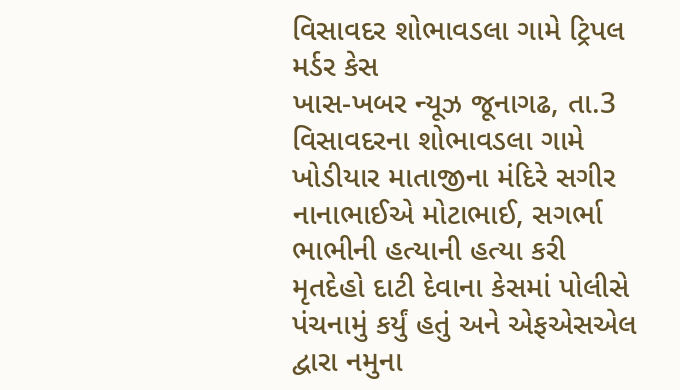વિસાવદર શોભાવડલા ગામે ટ્રિપલ મર્ડર કેસ
ખાસ-ખબર ન્યૂઝ જૂનાગઢ, તા.3
વિસાવદરના શોભાવડલા ગામે ખોડીયાર માતાજીના મંદિરે સગીર નાનાભાઈએ મોટાભાઈ, સગર્ભા ભાભીની હત્યાની હત્યા કરી મૃતદેહો દાટી દેવાના કેસમાં પોલીસે પંચનામું કર્યું હતું અને એફએસએલ દ્વારા નમુના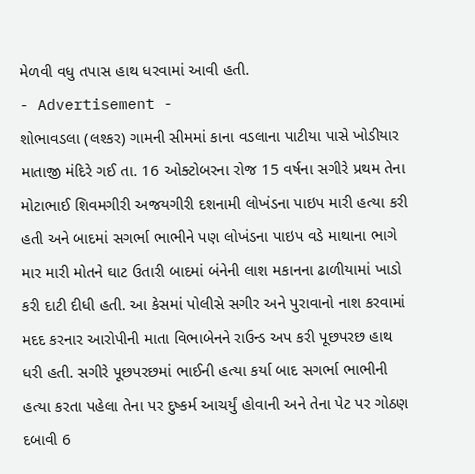મેળવી વધુ તપાસ હાથ ધરવામાં આવી હતી.
- Advertisement -
શોભાવડલા (લશ્કર) ગામની સીમમાં કાના વડલાના પાટીયા પાસે ખોડીયાર માતાજી મંદિરે ગઈ તા. 16 ઓક્ટોબરના રોજ 15 વર્ષના સગીરે પ્રથમ તેના મોટાભાઈ શિવમગીરી અજયગીરી દશનામી લોખંડના પાઇપ મારી હત્યા કરી હતી અને બાદમાં સગર્ભા ભાભીને પણ લોખંડના પાઇપ વડે માથાના ભાગે માર મારી મોતને ઘાટ ઉતારી બાદમાં બંનેની લાશ મકાનના ઢાળીયામાં ખાડો કરી દાટી દીધી હતી. આ કેસમાં પોલીસે સગીર અને પુરાવાનો નાશ કરવામાં મદદ કરનાર આરોપીની માતા વિભાબેનને રાઉન્ડ અપ કરી પૂછપરછ હાથ ધરી હતી. સગીરે પૂછપરછમાં ભાઈની હત્યા કર્યા બાદ સગર્ભા ભાભીની હત્યા કરતા પહેલા તેના પર દુષ્કર્મ આચર્યું હોવાની અને તેના પેટ પર ગોઠણ દબાવી 6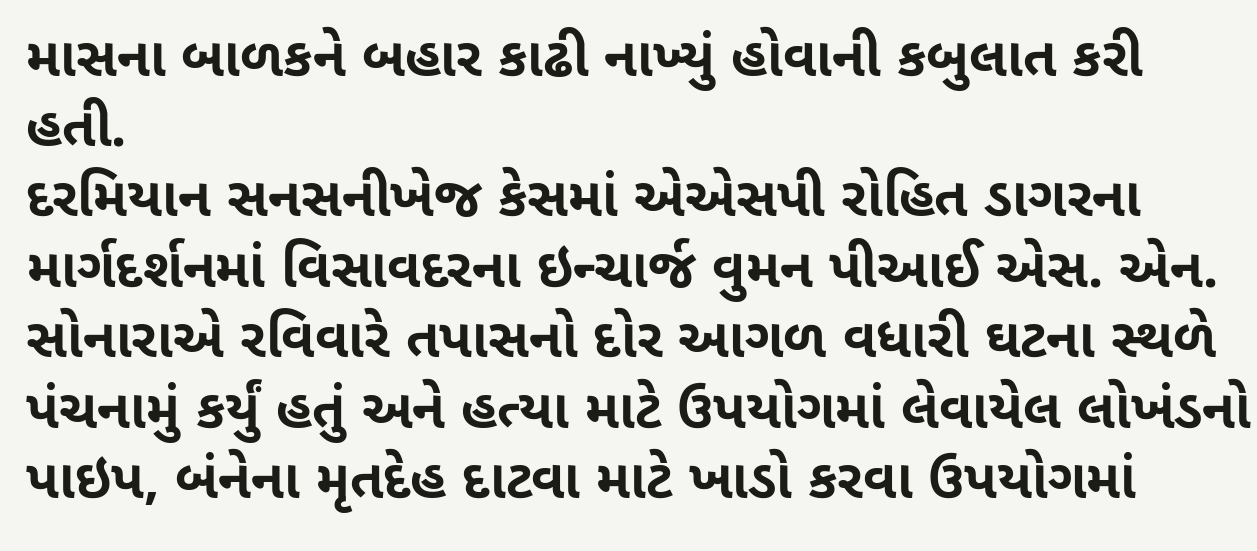માસના બાળકને બહાર કાઢી નાખ્યું હોવાની કબુલાત કરી હતી.
દરમિયાન સનસનીખેજ કેસમાં એએસપી રોહિત ડાગરના માર્ગદર્શનમાં વિસાવદરના ઇન્ચાર્જ વુમન પીઆઈ એસ. એન. સોનારાએ રવિવારે તપાસનો દોર આગળ વધારી ઘટના સ્થળે પંચનામું કર્યું હતું અને હત્યા માટે ઉપયોગમાં લેવાયેલ લોખંડનો પાઇપ, બંનેના મૃતદેહ દાટવા માટે ખાડો કરવા ઉપયોગમાં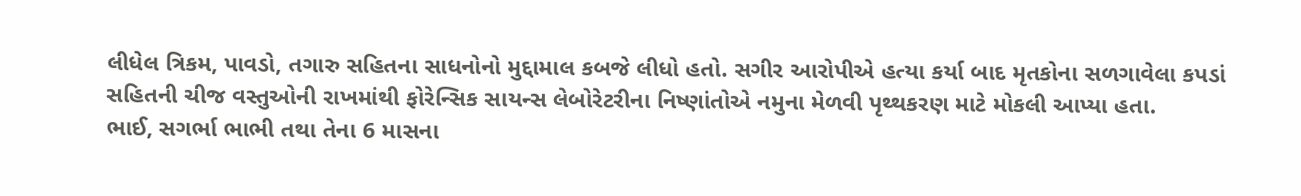લીધેલ ત્રિકમ, પાવડો, તગારુ સહિતના સાધનોનો મુદ્દામાલ કબજે લીધો હતો. સગીર આરોપીએ હત્યા કર્યા બાદ મૃતકોના સળગાવેલા કપડાં સહિતની ચીજ વસ્તુઓની રાખમાંથી ફોરેન્સિક સાયન્સ લેબોરેટરીના નિષ્ણાંતોએ નમુના મેળવી પૃથ્થકરણ માટે મોકલી આપ્યા હતા.
ભાઈ, સગર્ભા ભાભી તથા તેના 6 માસના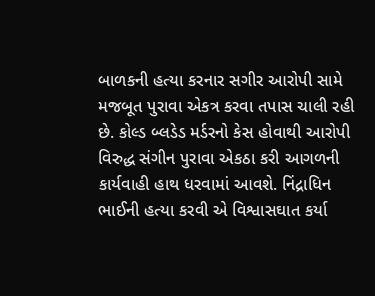બાળકની હત્યા કરનાર સગીર આરોપી સામે મજબૂત પુરાવા એકત્ર કરવા તપાસ ચાલી રહી છે. કોલ્ડ બ્લડેડ મર્ડરનો કેસ હોવાથી આરોપી વિરુદ્ધ સંગીન પુરાવા એકઠા કરી આગળની કાર્યવાહી હાથ ધરવામાં આવશે. નિંદ્રાધિન ભાઈની હત્યા કરવી એ વિશ્વાસઘાત કર્યા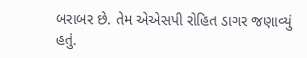બરાબર છે. તેમ એએસપી રોહિત ડાગર જણાવ્યું હતું.